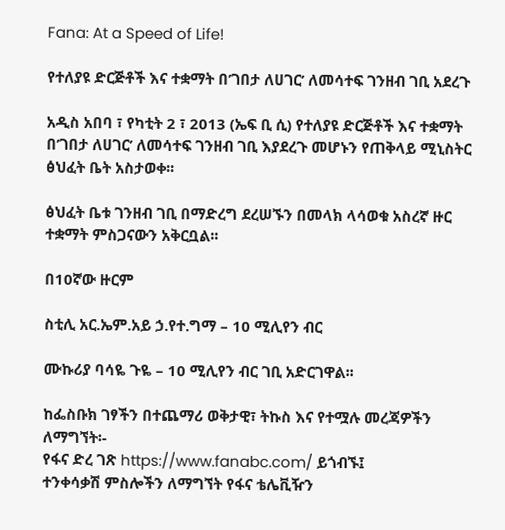Fana: At a Speed of Life!

የተለያዩ ድርጅቶች እና ተቋማት በ’ገበታ ለሀገር’ ለመሳተፍ ገንዘብ ገቢ አደረጉ

አዲስ አበባ ፣ የካቲት 2 ፣ 2013 (ኤፍ ቢ ሲ) የተለያዩ ድርጅቶች እና ተቋማት በ’ገበታ ለሀገር’ ለመሳተፍ ገንዘብ ገቢ እያደረጉ መሆኑን የጠቅላይ ሚኒስትር ፅህፈት ቤት አስታወቀ፡፡

ፅህፈት ቤቱ ገንዘብ ገቢ በማድረግ ደረሠኙን በመላክ ላሳወቁ አስረኛ ዙር ተቋማት ምስጋናውን አቅርቧል፡፡

በ10ኛው ዙርም

ስቲሊ አር.ኤም.አይ ኃ.የተ.ግማ – 10 ሚሊየን ብር

ሙኩሪያ ባሳዬ ጉዬ – 10 ሚሊየን ብር ገቢ አድርገዋል፡፡

ከፌስቡክ ገፃችን በተጨማሪ ወቅታዊ፣ ትኩስ እና የተሟሉ መረጃዎችን ለማግኘት፡-
የፋና ድረ ገጽ https://www.fanabc.com/ ይጎብኙ፤
ተንቀሳቃሽ ምስሎችን ለማግኘት የፋና ቴሌቪዥን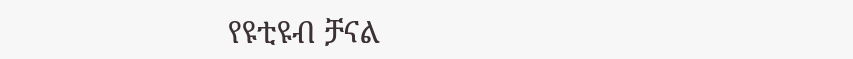የዩቲዩብ ቻናል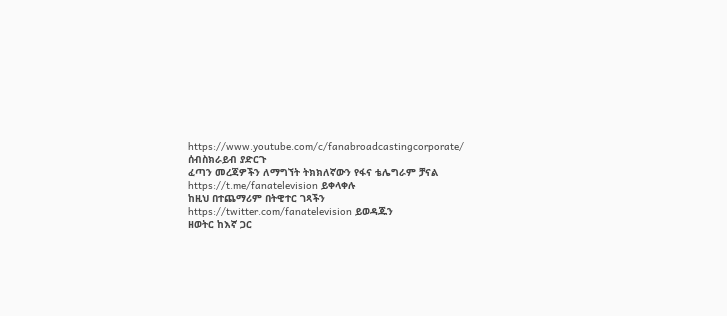https://www.youtube.com/c/fanabroadcastingcorporate/ ሰብስክራይብ ያድርጉ
ፈጣን መረጃዎችን ለማግኘት ትክክለኛውን የፋና ቴሌግራም ቻናል https://t.me/fanatelevision ይቀላቀሉ
ከዚህ በተጨማሪም በትዊተር ገጻችን https://twitter.com/fanatelevision ይወዳጁን
ዘወትር ከእኛ ጋር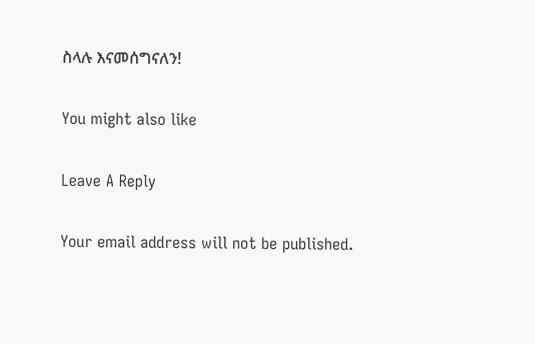ስላሉ እናመሰግናለን!

You might also like

Leave A Reply

Your email address will not be published.